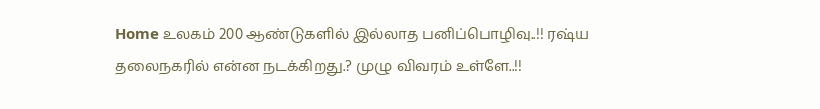Home உலகம் 200 ஆண்டுகளில் இல்லாத பனிப்பொழிவு..!! ரஷ்ய தலைநகரில் என்ன நடக்கிறது.? முழு விவரம் உள்ளே..!!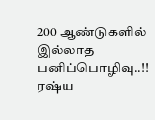200 ஆண்டுகளில் இல்லாத பனிப்பொழிவு..!! ரஷ்ய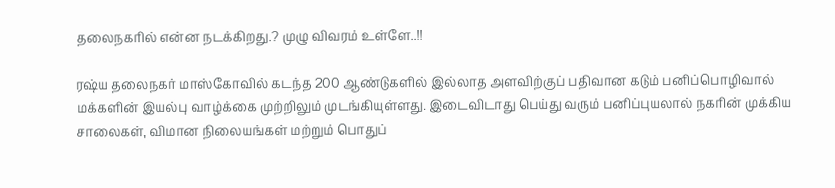தலைநகரில் என்ன நடக்கிறது.? முழு விவரம் உள்ளே..!!

ரஷ்ய தலைநகர் மாஸ்கோவில் கடந்த 200 ஆண்டுகளில் இல்லாத அளவிற்குப் பதிவான கடும் பனிப்பொழிவால் மக்களின் இயல்பு வாழ்க்கை முற்றிலும் முடங்கியுள்ளது. இடைவிடாது பெய்து வரும் பனிப்புயலால் நகரின் முக்கிய சாலைகள், விமான நிலையங்கள் மற்றும் பொதுப்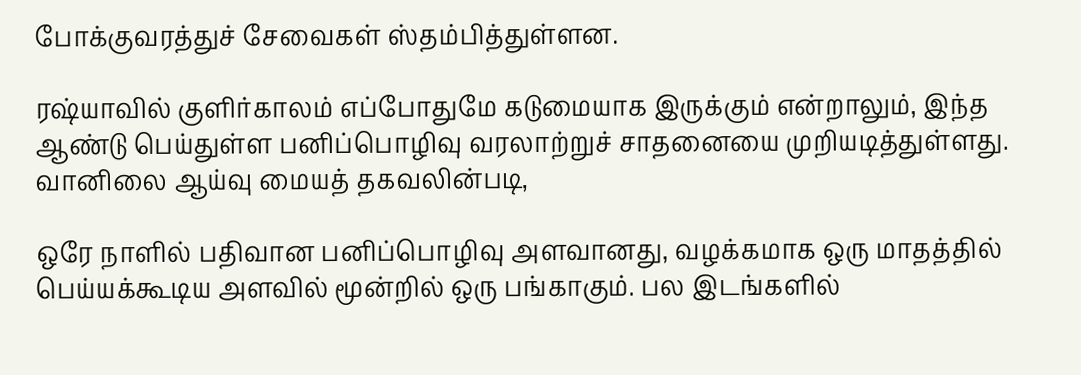போக்குவரத்துச் சேவைகள் ஸ்தம்பித்துள்ளன.

ரஷ்யாவில் குளிர்காலம் எப்போதுமே கடுமையாக இருக்கும் என்றாலும், இந்த ஆண்டு பெய்துள்ள பனிப்பொழிவு வரலாற்றுச் சாதனையை முறியடித்துள்ளது. வானிலை ஆய்வு மையத் தகவலின்படி,

ஒரே நாளில் பதிவான பனிப்பொழிவு அளவானது, வழக்கமாக ஒரு மாதத்தில் பெய்யக்கூடிய அளவில் மூன்றில் ஒரு பங்காகும். பல இடங்களில்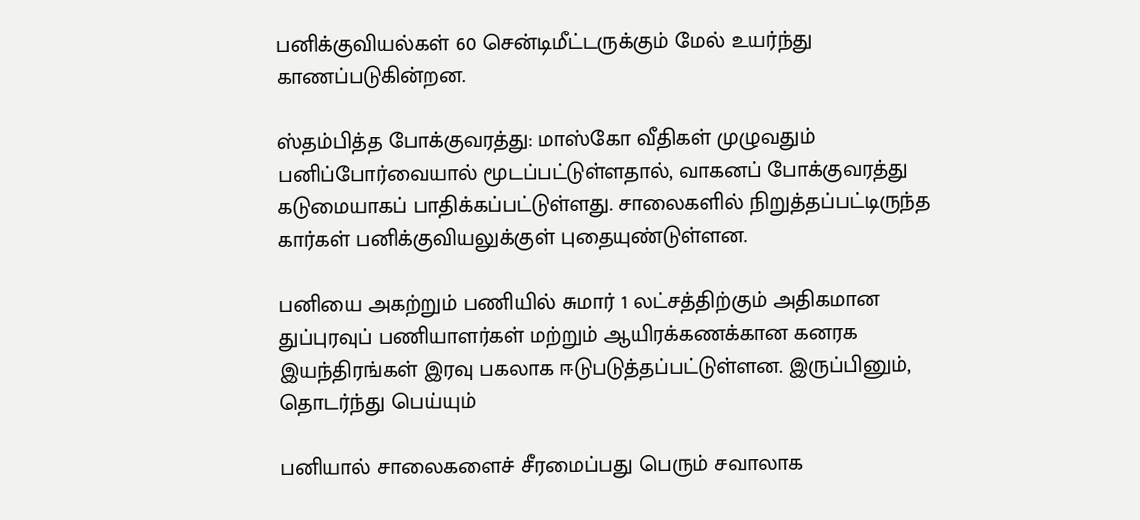பனிக்குவியல்கள் 60 சென்டிமீட்டருக்கும் மேல் உயர்ந்து காணப்படுகின்றன.

ஸ்தம்பித்த போக்குவரத்து: மாஸ்கோ வீதிகள் முழுவதும் பனிப்போர்வையால் மூடப்பட்டுள்ளதால், வாகனப் போக்குவரத்து கடுமையாகப் பாதிக்கப்பட்டுள்ளது. சாலைகளில் நிறுத்தப்பட்டிருந்த கார்கள் பனிக்குவியலுக்குள் புதையுண்டுள்ளன.

பனியை அகற்றும் பணியில் சுமார் 1 லட்சத்திற்கும் அதிகமான துப்புரவுப் பணியாளர்கள் மற்றும் ஆயிரக்கணக்கான கனரக இயந்திரங்கள் இரவு பகலாக ஈடுபடுத்தப்பட்டுள்ளன. இருப்பினும், தொடர்ந்து பெய்யும்

பனியால் சாலைகளைச் சீரமைப்பது பெரும் சவாலாக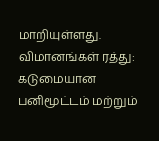மாறியுள்ளது. விமானங்கள் ரத்து: கடுமையான பனிமூட்டம் மற்றும்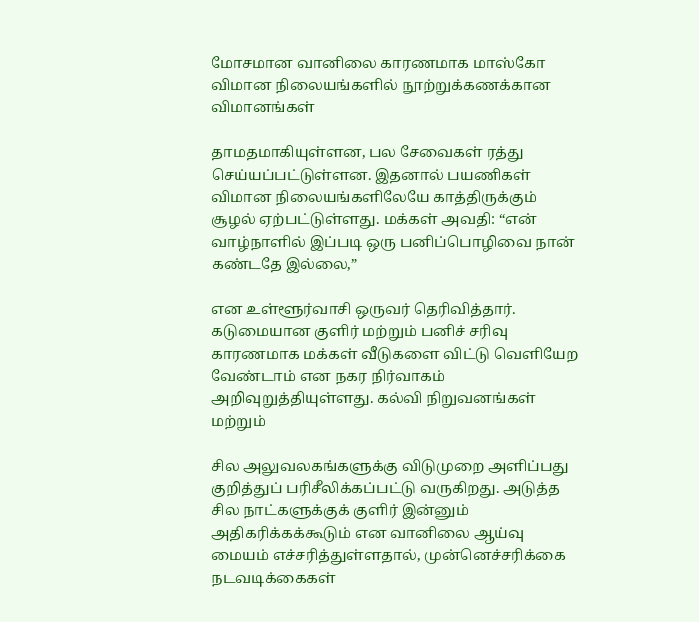மோசமான வானிலை காரணமாக மாஸ்கோ விமான நிலையங்களில் நூற்றுக்கணக்கான விமானங்கள்

தாமதமாகியுள்ளன, பல சேவைகள் ரத்து செய்யப்பட்டுள்ளன. இதனால் பயணிகள் விமான நிலையங்களிலேயே காத்திருக்கும் சூழல் ஏற்பட்டுள்ளது. மக்கள் அவதி: “என் வாழ்நாளில் இப்படி ஒரு பனிப்பொழிவை நான் கண்டதே இல்லை,”

என உள்ளூர்வாசி ஒருவர் தெரிவித்தார். கடுமையான குளிர் மற்றும் பனிச் சரிவு காரணமாக மக்கள் வீடுகளை விட்டு வெளியேற வேண்டாம் என நகர நிர்வாகம் அறிவுறுத்தியுள்ளது. கல்வி நிறுவனங்கள் மற்றும்

சில அலுவலகங்களுக்கு விடுமுறை அளிப்பது குறித்துப் பரிசீலிக்கப்பட்டு வருகிறது. அடுத்த சில நாட்களுக்குக் குளிர் இன்னும் அதிகரிக்கக்கூடும் என வானிலை ஆய்வு மையம் எச்சரித்துள்ளதால், முன்னெச்சரிக்கை நடவடிக்கைகள்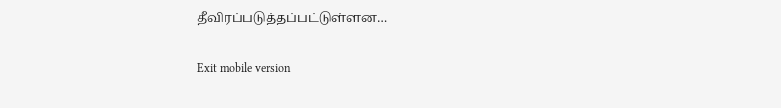தீவிரப்படுத்தப்பட்டுள்ளன…

Exit mobile version